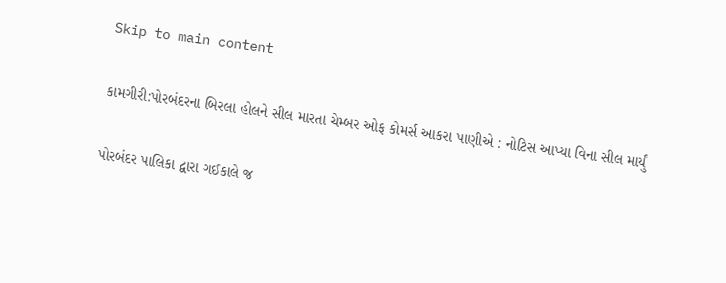Skip to main content

કામગીરી:પોરબંદરના બિરલા હોલને સીલ મારતા ચેમ્બર ઓફ કોમર્સ આકરા પાણીએ : નોટિસ આપ્યા વિના સીલ માર્યું

પોરબંદર પાલિકા દ્વારા ગઈકાલે જ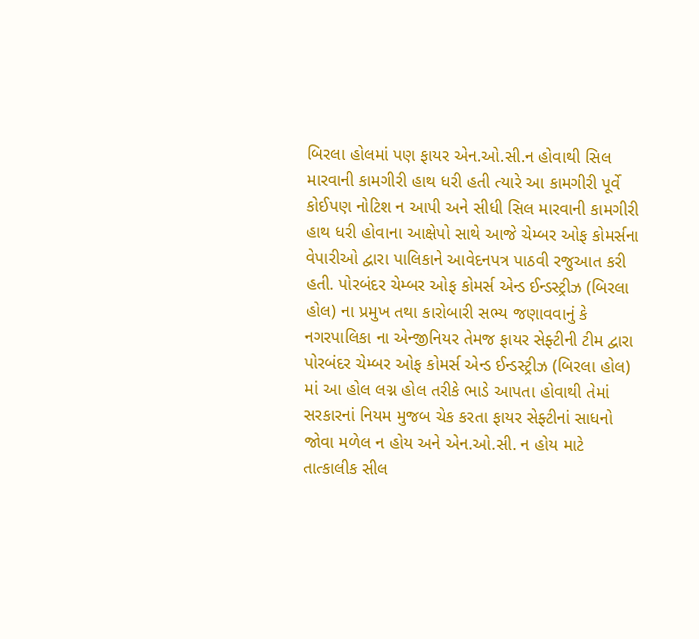બિરલા હોલમાં પણ ફાયર એન.ઓ.સી.ન હોવાથી સિલ મારવાની કામગીરી હાથ ધરી હતી ત્યારે આ કામગીરી પૂર્વે કોઈપણ નોટિશ ન આપી અને સીધી સિલ મારવાની કામગીરી હાથ ધરી હોવાના આક્ષેપો સાથે આજે ચેમ્બર ઓફ કોમર્સના વેપારીઓ દ્વારા પાલિકાને આવેદનપત્ર પાઠવી રજુઆત કરી હતી. પોરબંદર ચેમ્બર ઓફ કોમર્સ એન્ડ ઈન્ડસ્ટ્રીઝ (બિરલા હોલ) ના પ્રમુખ તથા કારોબારી સભ્ય જણાવવાનું કે નગરપાલિકા ના એન્જીનિયર તેમજ ફાયર સેફ્ટીની ટીમ દ્વારા પોરબંદર ચેમ્બર ઓફ કોમર્સ એન્ડ ઈન્ડસ્ટ્રીઝ (બિરલા હોલ) માં આ હોલ લગ્ન હોલ તરીકે ભાડે આપતા હોવાથી તેમાં સરકારનાં નિયમ મુજબ ચેક કરતા ફાયર સેફ્ટીનાં સાધનો જોવા મળેલ ન હોય અને એન.ઓ.સી. ન હોય માટે તાત્કાલીક સીલ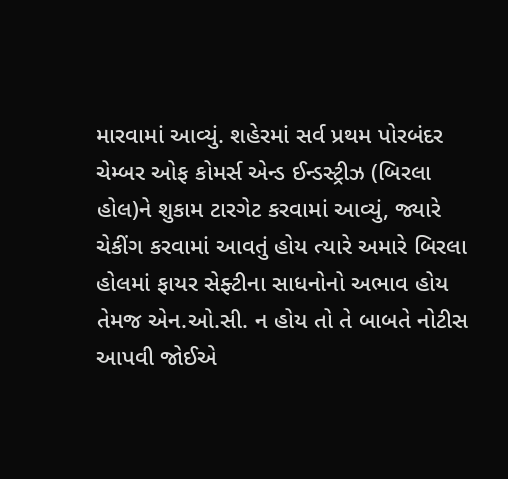મારવામાં આવ્યું. શહેરમાં સર્વ પ્રથમ પોરબંદર ચેમ્બર ઓફ કોમર્સ એન્ડ ઈન્ડસ્ટ્રીઝ (બિરલા હોલ)ને શુકામ ટારગેટ કરવામાં આવ્યું, જ્યારે ચેકીંગ કરવામાં આવતું હોય ત્યારે અમારે બિરલા હોલમાં ફાયર સેફ્ટીના સાધનોનો અભાવ હોય તેમજ એન.ઓ.સી. ન હોય તો તે બાબતે નોટીસ આપવી જોઈએ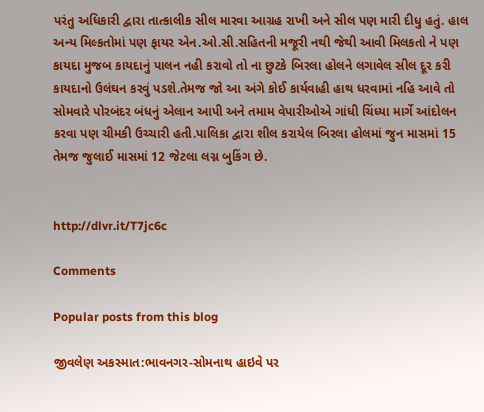પરંતુ અધિકારી દ્વારા તાત્કાલીક સીલ મારવા આગ્રહ રાખી અને સીલ પણ મારી દીધુ હતું. હાલ અન્ય મિલ્કતોમાં પણ ફાયર એન.ઓ.સી.સહિતની મજૂરી નથી જેથી આવી મિલકતો ને પણ કાયદા મુજબ કાયદાનું પાલન નહી કરાવો તો ના છુટકે બિરલા હોલને લગાવેલ સીલ દૂર કરી કાયદાનો ઉલંઘન કરવું પડશે.તેમજ જો આ અંગે કોઈ કાર્યવાહી હાથ ધરવામાં નહિ આવે તો સોમવારે પોરબંદર બંધનું એલાન આપી અને તમામ વેપારીઓએ ગાંધી ચિંધ્યા માર્ગે આંદોલન કરવા પણ ચીમકી ઉચ્ચારી હતી.પાલિકા દ્વારા શીલ કરાયેલ બિરલા હોલમાં જુન માસમાં 15 તેમજ જુલાઈ માસમાં 12 જેટલા લગ્ન બુકિંગ છે.


http://dlvr.it/T7jc6c

Comments

Popular posts from this blog

જીવલેણ અકસ્માત:ભાવનગર-સોમનાથ હાઇવે પર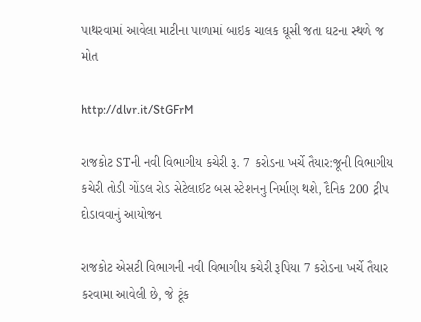પાથરવામાં આવેલા માટીના પાળામાં બાઇક ચાલક ઘૂસી જતા ઘટના સ્થળે જ મોત

http://dlvr.it/StGFrM

રાજકોટ STની નવી વિભાગીય કચેરી રૂ. 7 કરોડના ખર્ચે તૈયાર:જૂની વિભાગીય કચેરી તોડી ગોંડલ રોડ સેટેલાઈટ બસ સ્ટેશનનુ નિર્માણ થશે, દૈનિક 200 ટ્રીપ દોડાવવાનું આયોજન

રાજકોટ એસટી વિભાગની નવી વિભાગીય કચેરી રૂપિયા 7 કરોડના ખર્ચે તૈયાર કરવામા આવેલી છે, જે ટૂંક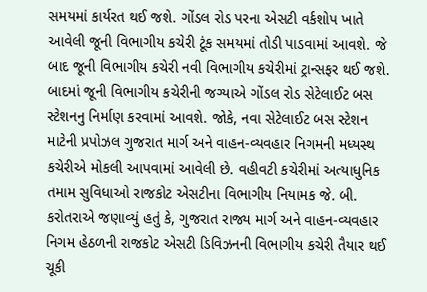સમયમાં કાર્યરત થઈ જશે. ગોંડલ રોડ પરના એસટી વર્કશોપ ખાતે આવેલી જૂની વિભાગીય કચેરી ટૂંક સમયમાં તોડી પાડવામાં આવશે. જે બાદ જૂની વિભાગીય કચેરી નવી વિભાગીય કચેરીમાં ટ્રાન્સફર થઈ જશે. બાદમાં જૂની વિભાગીય કચેરીની જગ્યાએ ગોંડલ રોડ સેટેલાઈટ બસ સ્ટેશનનુ નિર્માણ કરવામાં આવશે. જોકે, નવા સેટેલાઈટ બસ સ્ટેશન માટેની પ્રપોઝલ ગુજરાત માર્ગ અને વાહન-વ્યવહાર નિગમની મધ્યસ્થ કચેરીએ મોકલી આપવામાં આવેલી છે. વહીવટી કચેરીમાં અત્યાધુનિક તમામ સુવિધાઓ રાજકોટ એસટીના વિભાગીય નિયામક જે. બી. કરોતરાએ જણાવ્યું હતું કે, ગુજરાત રાજ્ય માર્ગ અને વાહન-વ્યવહાર નિગમ હેઠળની રાજકોટ એસટી ડિવિઝનની વિભાગીય કચેરી તૈયાર થઈ ચૂકી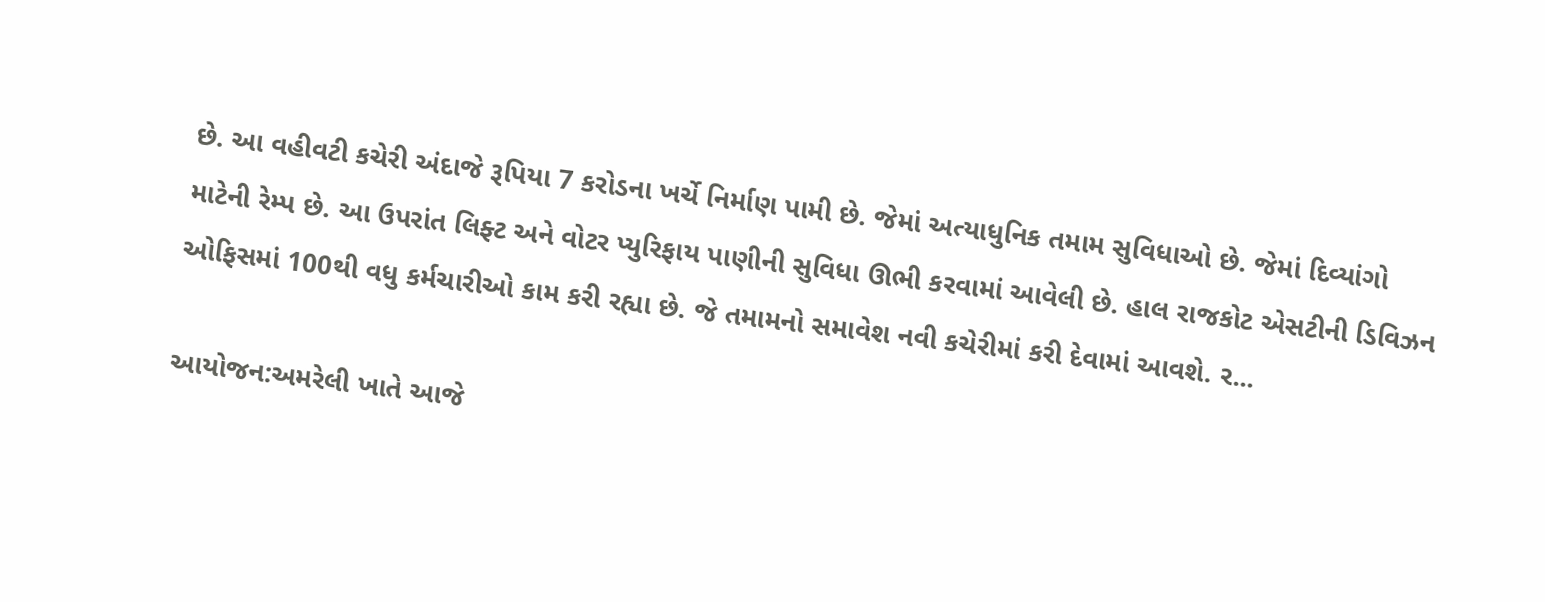છે. આ વહીવટી કચેરી અંદાજે રૂપિયા 7 કરોડના ખર્ચે નિર્માણ પામી છે. જેમાં અત્યાધુનિક તમામ સુવિધાઓ છે. જેમાં દિવ્યાંગો માટેની રેમ્પ છે. આ ઉપરાંત લિફ્ટ અને વોટર પ્યુરિફાય પાણીની સુવિધા ઊભી કરવામાં આવેલી છે. હાલ રાજકોટ એસટીની ડિવિઝન ઓફિસમાં 100થી વધુ કર્મચારીઓ કામ કરી રહ્યા છે. જે તમામનો સમાવેશ નવી કચેરીમાં કરી દેવામાં આવશે. ર...

આયોજન:અમરેલી ખાતે આજે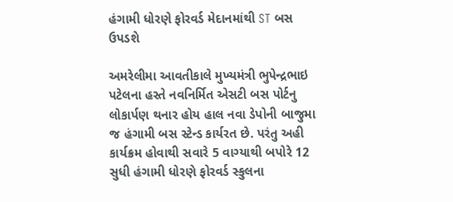હંગામી ધોરણે ફોરવર્ડ મેદાનમાંથી ST બસ ઉપડશે

અમરેલીમા આવતીકાલે મુખ્યમંત્રી ભુપેન્દ્રભાઇ પટેલના હસ્તે નવનિર્મિત એસટી બસ પોર્ટનુ લોકાર્પણ થનાર હોય હાલ નવા ડેપોની બાજુમા જ હંગામી બસ સ્ટેન્ડ કાર્યરત છે. પરંતુ અહી કાર્યક્રમ હોવાથી સવારે 5 વાગ્યાથી બપોરે 12 સુધી હંગામી ધોરણે ફોરવર્ડ સ્કુલના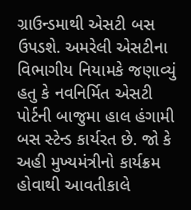ગ્રાઉન્ડમાથી એસટી બસ ઉપડશે. અમરેલી એસટીના વિભાગીય નિયામકે જણાવ્યું હતુ કે નવનિર્મિત એસટી પોર્ટની બાજુમા હાલ હંગામી બસ સ્ટેન્ડ કાર્યરત છે. જો કે અહી મુખ્યમંત્રીનો કાર્યક્રમ હોવાથી આવતીકાલે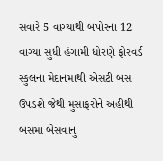સવારે 5 વાગ્યાથી બપોરના 12 વાગ્યા સુધી હંગામી ધોરણે ફોરવર્ડ સ્કુલના મેદાનમાથી એસટી બસ ઉપડશે જેથી મુસાફરોને અહીથી બસમા બેસવાનુ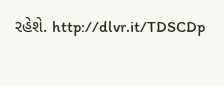રહેશે. http://dlvr.it/TDSCDp